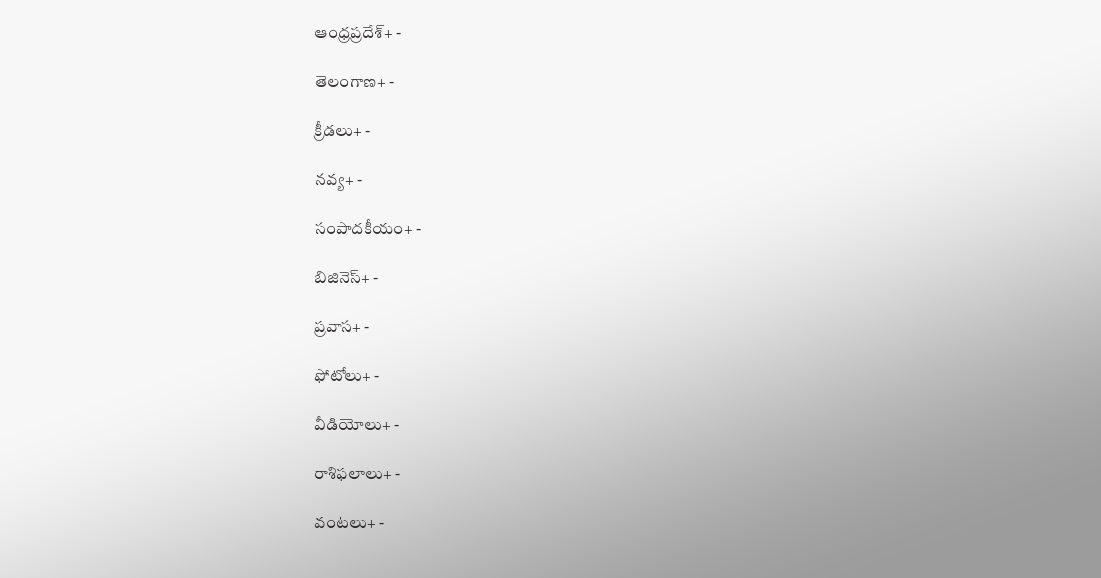ఆంధ్రప్రదేశ్+ -

తెలంగాణ+ -

క్రీడలు+ -

నవ్య+ -

సంపాదకీయం+ -

బిజినెస్+ -

ప్రవాస+ -

ఫోటోలు+ -

వీడియోలు+ -

రాశిఫలాలు+ -

వంటలు+ -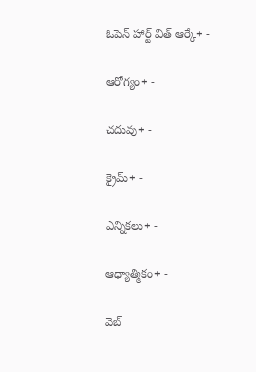ఓపెన్ హార్ట్ విత్ ఆర్కే+ -

ఆరోగ్యం+ -

చదువు+ -

క్రైమ్+ -

ఎన్నికలు+ -

ఆధ్యాత్మికం+ -

వెబ్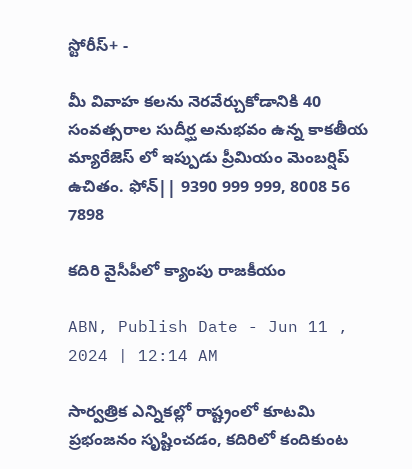స్టోరీస్+ -

మీ వివాహ కలను నెరవేర్చుకోడానికి 40 సంవత్సరాల సుదీర్ఘ అనుభవం ఉన్న కాకతీయ మ్యారేజెస్ లో ఇప్పుడు ప్రీమియం మెంబర్షిప్ ఉచితం. ఫోన్|| 9390 999 999, 8008 56 7898

కదిరి వైసీపీలో క్యాంపు రాజకీయం

ABN, Publish Date - Jun 11 , 2024 | 12:14 AM

సార్వత్రిక ఎన్నికల్లో రాష్ట్రంలో కూటమి ప్రభంజనం సృష్టించడం, కదిరిలో కందికుంట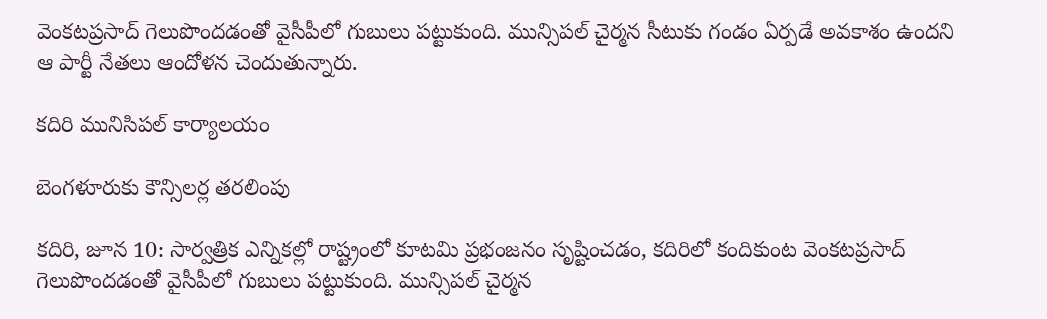వెంకటప్రసాద్‌ గెలుపొందడంతో వైసీపీలో గుబులు పట్టుకుంది. మున్సిపల్‌ చైర్మన సీటుకు గండం ఏర్పడే అవకాశం ఉందని ఆ పార్టీ నేతలు ఆందోళన చెందుతున్నారు.

కదిరి మునిసిపల్‌ కార్యాలయం

బెంగళూరుకు కౌన్సిలర్ల తరలింపు

కదిరి, జూన 10: సార్వత్రిక ఎన్నికల్లో రాష్ట్రంలో కూటమి ప్రభంజనం సృష్టించడం, కదిరిలో కందికుంట వెంకటప్రసాద్‌ గెలుపొందడంతో వైసీపీలో గుబులు పట్టుకుంది. మున్సిపల్‌ చైర్మన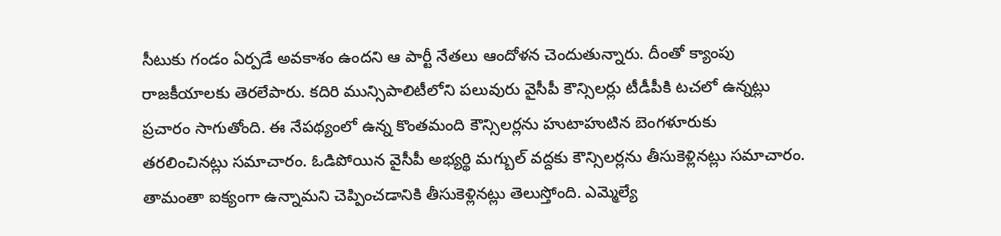సీటుకు గండం ఏర్పడే అవకాశం ఉందని ఆ పార్టీ నేతలు ఆందోళన చెందుతున్నారు. దీంతో క్యాంపు రాజకీయాలకు తెరలేపారు. కదిరి మున్సిపాలిటీలోని పలువురు వైసీపీ కౌన్సిలర్లు టీడీపీకి టచలో ఉన్నట్లు ప్రచారం సాగుతోంది. ఈ నేపథ్యంలో ఉన్న కొంతమంది కౌన్సిలర్లను హుటాహుటిన బెంగళూరుకు తరలించినట్లు సమాచారం. ఓడిపోయిన వైసీపీ అభ్యర్థి మగ్బుల్‌ వద్దకు కౌన్సిలర్లను తీసుకెళ్లినట్లు సమాచారం. తామంతా ఐక్యంగా ఉన్నామని చెప్పించడానికి తీసుకెళ్లినట్లు తెలుస్తోంది. ఎమ్మెల్యే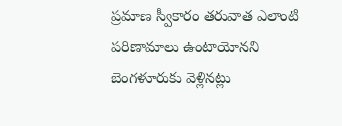ప్రమాణ స్వీకారం తరువాత ఎలాంటి పరిణామాలు ఉంటాయోనని బెంగళూరుకు వెళ్లినట్లు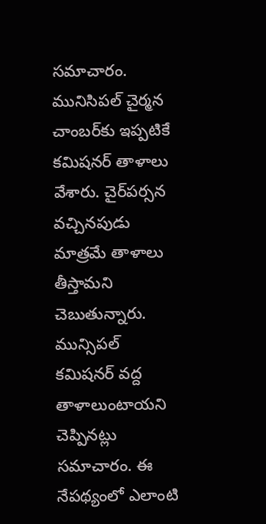సమాచారం. మునిసిపల్‌ చైర్మన చాంబర్‌కు ఇప్పటికే కమిషనర్‌ తాళాలు వేశారు. చైర్‌పర్సన వచ్చినపుడు మాత్రమే తాళాలు తీస్తామని చెబుతున్నారు. మున్సిపల్‌ కమిషనర్‌ వద్ద తాళాలుంటాయని చెప్పినట్లు సమాచారం. ఈ నేపథ్యంలో ఎలాంటి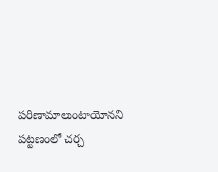పరిణామాలుంటాయోనని పట్టణంలో చర్చ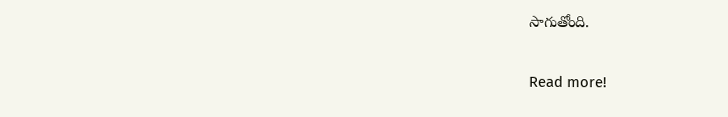సాగుతోంది.

Read more!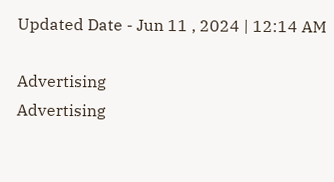Updated Date - Jun 11 , 2024 | 12:14 AM

Advertising
Advertising